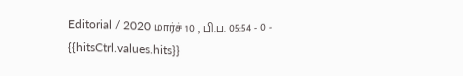Editorial / 2020 மார்ச் 10 , பி.ப. 05:54 - 0 - {{hitsCtrl.values.hits}}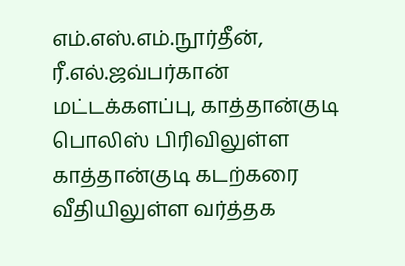எம்.எஸ்.எம்.நூர்தீன், ரீ.எல்.ஜவ்பர்கான்
மட்டக்களப்பு, காத்தான்குடி பொலிஸ் பிரிவிலுள்ள காத்தான்குடி கடற்கரை வீதியிலுள்ள வர்த்தக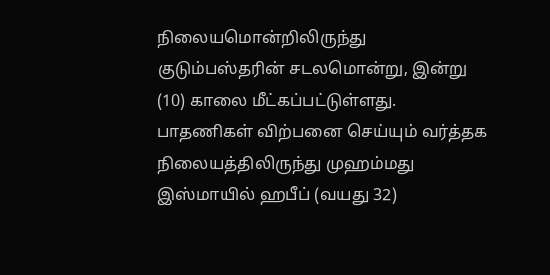நிலையமொன்றிலிருந்து குடும்பஸ்தரின் சடலமொன்று, இன்று (10) காலை மீட்கப்பட்டுள்ளது.
பாதணிகள் விற்பனை செய்யும் வர்த்தக நிலையத்திலிருந்து முஹம்மது இஸ்மாயில் ஹபீப் (வயது 32)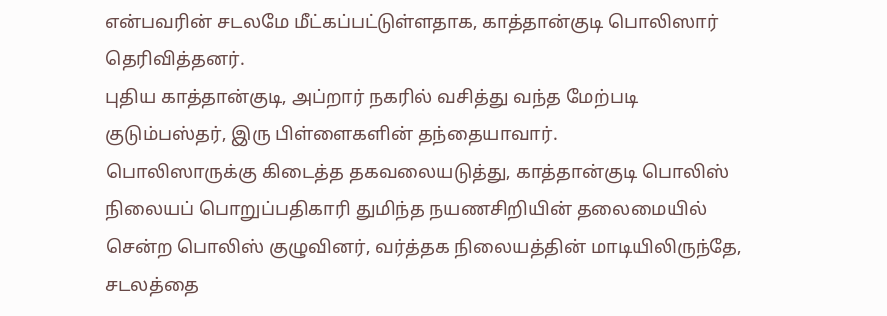என்பவரின் சடலமே மீட்கப்பட்டுள்ளதாக, காத்தான்குடி பொலிஸார் தெரிவித்தனர்.
புதிய காத்தான்குடி, அப்றார் நகரில் வசித்து வந்த மேற்படி குடும்பஸ்தர், இரு பிள்ளைகளின் தந்தையாவார்.
பொலிஸாருக்கு கிடைத்த தகவலையடுத்து, காத்தான்குடி பொலிஸ் நிலையப் பொறுப்பதிகாரி துமிந்த நயணசிறியின் தலைமையில் சென்ற பொலிஸ் குழுவினர், வர்த்தக நிலையத்தின் மாடியிலிருந்தே, சடலத்தை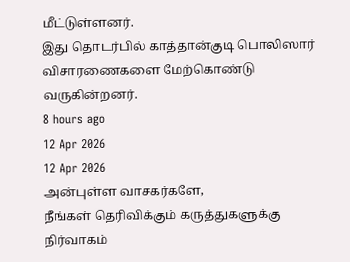மீட்டுள்ளனர்.
இது தொடர்பில் காத்தான்குடி பொலிஸார் விசாரணைகளை மேற்கொண்டு வருகின்றனர்.
8 hours ago
12 Apr 2026
12 Apr 2026
அன்புள்ள வாசகர்களே,
நீங்கள் தெரிவிக்கும் கருத்துகளுக்கு நிர்வாகம்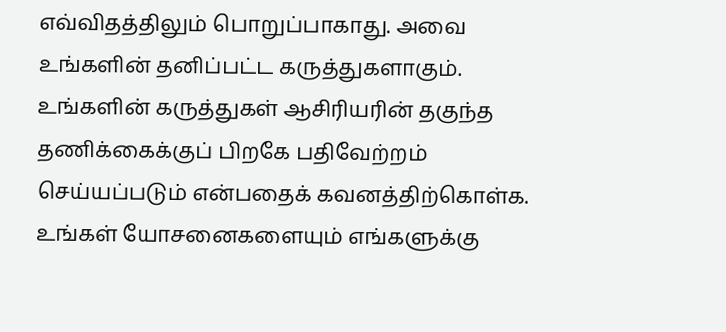எவ்விதத்திலும் பொறுப்பாகாது. அவை உங்களின் தனிப்பட்ட கருத்துகளாகும். உங்களின் கருத்துகள் ஆசிரியரின் தகுந்த தணிக்கைக்குப் பிறகே பதிவேற்றம் செய்யப்படும் என்பதைக் கவனத்திற்கொள்க. உங்கள் யோசனைகளையும் எங்களுக்கு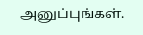அனுப்புங்கள்.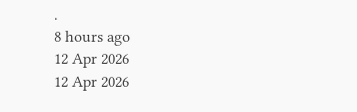.
8 hours ago
12 Apr 2026
12 Apr 2026